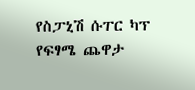የስፓኒሽ ሱፐር ካፕ የፍፃሜ ጨዋታ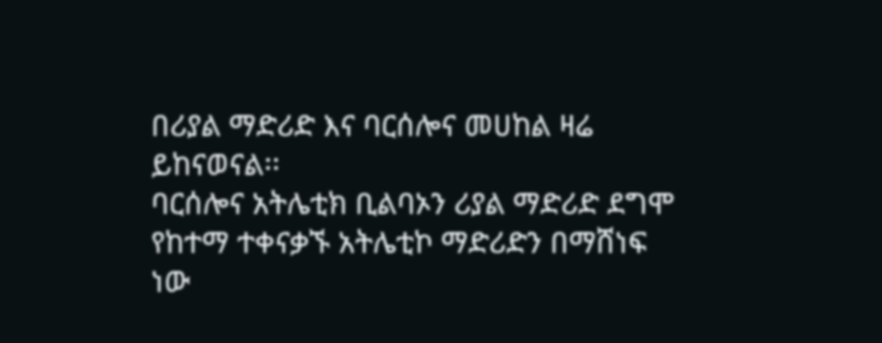በሪያል ማድሪድ እና ባርሰሎና መሀከል ዛሬ ይከናወናል፡፡
ባርሰሎና አትሌቲክ ቢልባኦን ሪያል ማድሪድ ደግሞ የከተማ ተቀናቃኙ አትሌቲኮ ማድሪድን በማሸነፍ ነው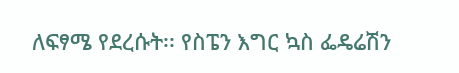ለፍፃሜ የደረሱት፡፡ የስፔን እግር ኳስ ፌዴሬሽን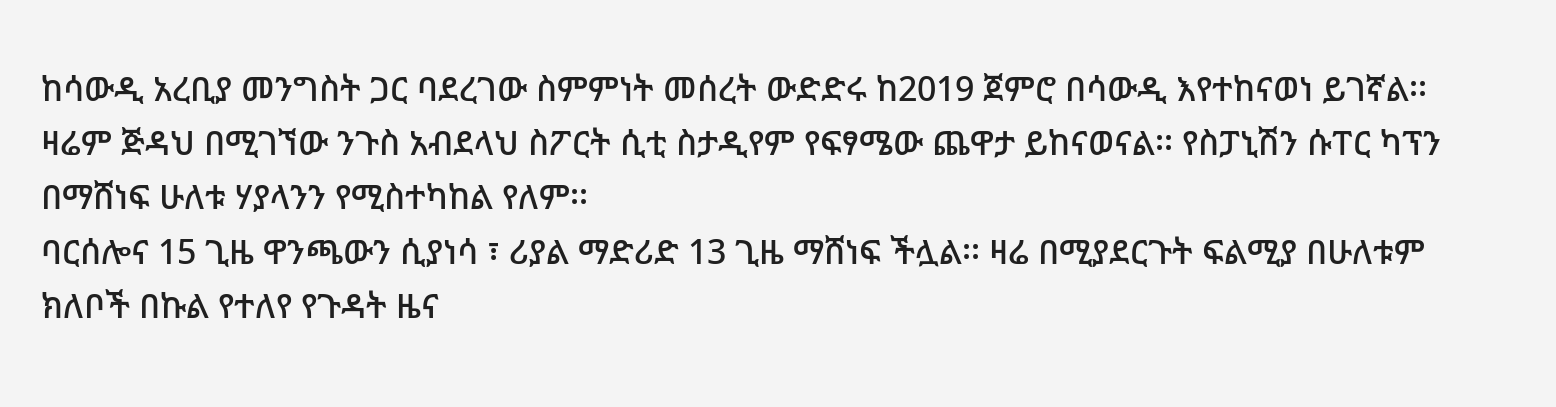ከሳውዲ አረቢያ መንግስት ጋር ባደረገው ስምምነት መሰረት ውድድሩ ከ2019 ጀምሮ በሳውዲ እየተከናወነ ይገኛል፡፡
ዛሬም ጅዳህ በሚገኘው ንጉስ አብደላህ ስፖርት ሲቲ ስታዲየም የፍፃሜው ጨዋታ ይከናወናል፡፡ የስፓኒሽን ሱፐር ካፕን በማሸነፍ ሁለቱ ሃያላንን የሚስተካከል የለም፡፡
ባርሰሎና 15 ጊዜ ዋንጫውን ሲያነሳ ፣ ሪያል ማድሪድ 13 ጊዜ ማሸነፍ ችሏል፡፡ ዛሬ በሚያደርጉት ፍልሚያ በሁለቱም ክለቦች በኩል የተለየ የጉዳት ዜና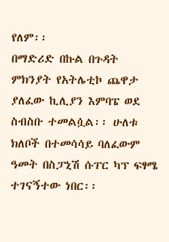የለም፡፡
በማድሪድ በኩል በጉዳት ምክንያት የአትሌቲኮ ጨዋታ ያለፈው ኪሊያን እምባፔ ወደ ስብስቡ ተመልሷል፡፡ ሁለቱ ክለቦች በተመሳሳይ ባለፈውም ዓመት በስፓኒሽ ሱፐር ካፕ ፍፃሜ ተገናኝተው ነበር፡፡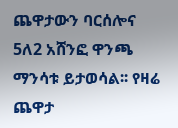ጨዋታውን ባርሰሎና 5ለ2 አሸንፎ ዋንጫ ማንሳቱ ይታወሳል፡፡ የዛሬ ጨዋታ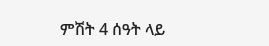ምሽት 4 ሰዓት ላይ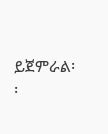ይጀምራል፡፡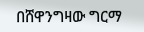በሸዋንግዛው ግርማ